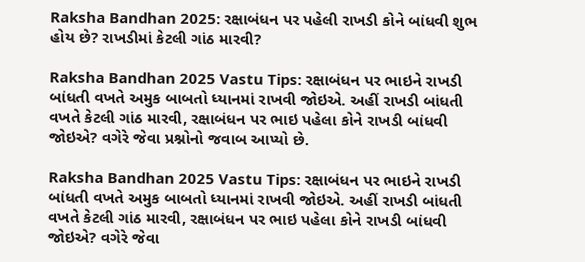Raksha Bandhan 2025: રક્ષાબંધન પર પહેલી રાખડી કોને બાંધવી શુભ હોય છે? રાખડીમાં કેટલી ગાંઠ મારવી?

Raksha Bandhan 2025 Vastu Tips: રક્ષાબંધન પર ભાઇને રાખડી બાંધતી વખતે અમુક બાબતો ધ્યાનમાં રાખવી જોઇએ. અહીં રાખડી બાંધતી વખતે કેટલી ગાંઠ મારવી, રક્ષાબંધન પર ભાઇ પહેલા કોને રાખડી બાંધવી જોઇએ? વગેરે જેવા પ્રશ્નોનો જવાબ આપ્યો છે.

Raksha Bandhan 2025 Vastu Tips: રક્ષાબંધન પર ભાઇને રાખડી બાંધતી વખતે અમુક બાબતો ધ્યાનમાં રાખવી જોઇએ. અહીં રાખડી બાંધતી વખતે કેટલી ગાંઠ મારવી, રક્ષાબંધન પર ભાઇ પહેલા કોને રાખડી બાંધવી જોઇએ? વગેરે જેવા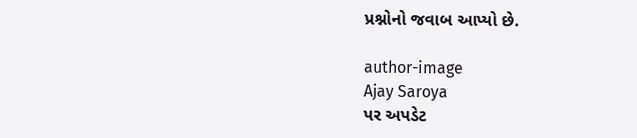પ્રશ્નોનો જવાબ આપ્યો છે.

author-image
Ajay Saroya
પર અપડેટ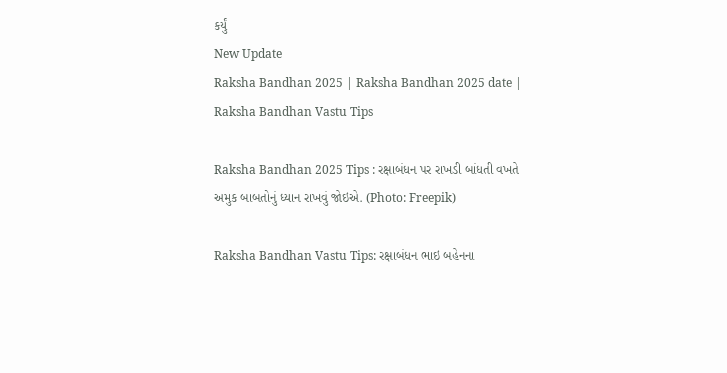કર્યું
New Update
Raksha Bandhan 2025 | Raksha Bandhan 2025 date | Raksha Bandhan Vastu Tips

Raksha Bandhan 2025 Tips : રક્ષાબંધન પર રાખડી બાંધતી વખતે અમુક બાબતોનું ધ્યાન રાખવું જોઇએ. (Photo: Freepik)

Raksha Bandhan Vastu Tips: રક્ષાબંધન ભાઇ બહેનના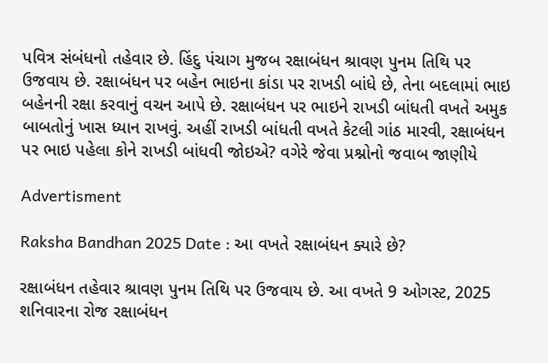પવિત્ર સંબંધનો તહેવાર છે. હિંદુ પંચાગ મુજબ રક્ષાબંધન શ્રાવણ પુનમ તિથિ પર ઉજવાય છે. રક્ષાબંધન પર બહેન ભાઇના કાંડા પર રાખડી બાંધે છે, તેના બદલામાં ભાઇ બહેનની રક્ષા કરવાનું વચન આપે છે. રક્ષાબંધન પર ભાઇને રાખડી બાંધતી વખતે અમુક બાબતોનું ખાસ ધ્યાન રાખવું. અહીં રાખડી બાંધતી વખતે કેટલી ગાંઠ મારવી, રક્ષાબંધન પર ભાઇ પહેલા કોને રાખડી બાંધવી જોઇએ? વગેરે જેવા પ્રશ્નોનો જવાબ જાણીયે

Advertisment

Raksha Bandhan 2025 Date : આ વખતે રક્ષાબંધન ક્યારે છે?

રક્ષાબંધન તહેવાર શ્રાવણ પુનમ તિથિ પર ઉજવાય છે. આ વખતે 9 ઓગસ્ટ, 2025 શનિવારના રોજ રક્ષાબંધન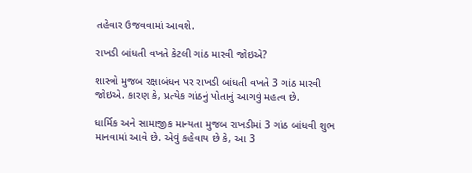તહેવાર ઉજવવામાં આવશે.

રાખડી બાંધતી વખતે કેટલી ગાંઠ મારવી જોઇએ?

શાસ્ત્રો મુજબ રક્ષાબંધન પર રાખડી બાંધતી વખતે 3 ગાંઠ મારવી જોઇએ. કારણ કે, પ્રત્યેક ગાંઠનું પોતાનું આગવું મહત્વ છે.

ધાર્મિક અને સામાજીક માન્યતા મુજબ રાખડીમાં 3 ગાંઠ બાંધવી શુભ માનવામાં આવે છે. એવું કહેવાય છે કે, આ 3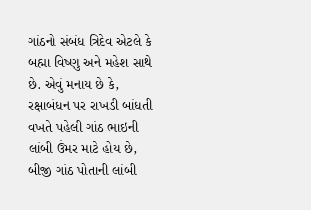ગાંઠનો સંબંધ ત્રિદેવ એટલે કે બહ્મા વિષ્ણુ અને મહેશ સાથે છે. એવું મનાય છે કે, રક્ષાબંધન પર રાખડી બાંધતી વખતે પહેલી ગાંઠ ભાઇની લાંબી ઉંમર માટે હોય છે, બીજી ગાંઠ પોતાની લાંબી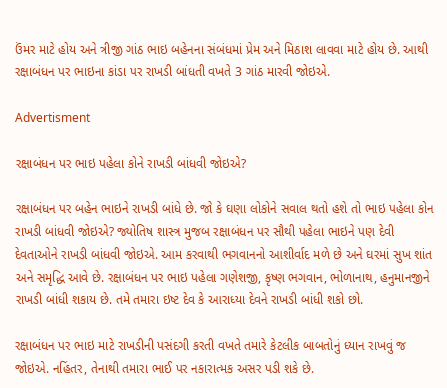ઉંમર માટે હોય અને ત્રીજી ગાંઠ ભાઇ બહેનના સંબંધમાં પ્રેમ અને મિઠાશ લાવવા માટે હોય છે. આથી રક્ષાબંધન પર ભાઇના કાંડા પર રાખડી બાંધતી વખતે 3 ગાંઠ મારવી જોઇએ.

Advertisment

રક્ષાબંધન પર ભાઇ પહેલા કોને રાખડી બાંધવી જોઇએ?

રક્ષાબંધન પર બહેન ભાઇને રાખડી બાંધે છે. જો કે ઘણા લોકોને સવાલ થતો હશે તો ભાઇ પહેલા કોન રાખડી બાંધવી જોઇએ? જ્યોતિષ શાસ્ત્ર મુજબ રક્ષાબંધન પર સૌથી પહેલા ભાઇને પણ દેવી દેવતાઓને રાખડી બાંધવી જોઇએ. આમ કરવાથી ભગવાનનો આશીર્વાદ મળે છે અને ઘરમાં સુખ શાંત અને સમૃદ્ધિ આવે છે. રક્ષાબંધન પર ભાઇ પહેલા ગણેશજી, કૃષ્ણ ભગવાન, ભોળાનાથ, હનુમાનજીને રાખડી બાંધી શકાય છે. તમે તમારા ઇષ્ટ દેવ કે આરાધ્યા દેવને રાખડી બાંધી શકો છો.

રક્ષાબંધન પર ભાઇ માટે રાખડીની પસંદગી કરતી વખતે તમારે કેટલીક બાબતોનું ધ્યાન રાખવું જ જોઇએ. નહિંતર, તેનાથી તમારા ભાઈ પર નકારાત્મક અસર પડી શકે છે.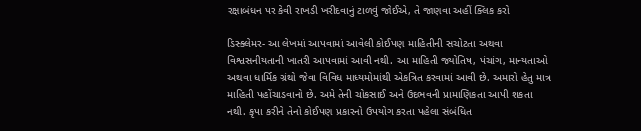રક્ષાબંધન પર કેવી રાખડી ખરીદવાનું ટાળવું જોઈએ, તે જાણવા અહીં ક્લિક કરો

ડિસ્ક્લેમર- આ લેખમાં આપવામાં આવેલી કોઈપણ માહિતીની સચોટતા અથવા વિશ્વસનીયતાની ખાતરી આપવામાં આવી નથી. આ માહિતી જ્યોતિષ, પંચાંગ, માન્યતાઓ અથવા ધાર્મિક ગ્રંથો જેવા વિવિધ માધ્યમોમાંથી એકત્રિત કરવામાં આવી છે. અમારો હેતુ માત્ર માહિતી પહોંચાડવાનો છે. અમે તેની ચોકસાઈ અને ઉદભવની પ્રામાણિકતા આપી શકતા નથી. કૃપા કરીને તેનો કોઈપણ પ્રકારનો ઉપયોગ કરતા પહેલા સંબંધિત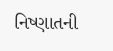નિષ્ણાતની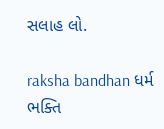સલાહ લો.

raksha bandhan ધર્મ ભક્તિ